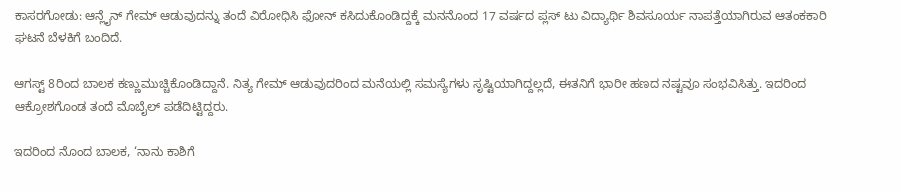ಕಾಸರಗೋಡು: ಆನ್ಲೈನ್ ಗೇಮ್ ಆಡುವುದನ್ನು ತಂದೆ ವಿರೋಧಿಸಿ ಫೋನ್ ಕಸಿದುಕೊಂಡಿದ್ದಕ್ಕೆ ಮನನೊಂದ 17 ವರ್ಷದ ಪ್ಲಸ್ ಟು ವಿದ್ಯಾರ್ಥಿ ಶಿವಸೂರ್ಯ ನಾಪತ್ತೆಯಾಗಿರುವ ಆತಂಕಕಾರಿ ಘಟನೆ ಬೆಳಕಿಗೆ ಬಂದಿದೆ.

ಆಗಸ್ಟ್ 8ರಿಂದ ಬಾಲಕ ಕಣ್ಣುಮುಚ್ಚಿಕೊಂಡಿದ್ದಾನೆ. ನಿತ್ಯ ಗೇಮ್ ಆಡುವುದರಿಂದ ಮನೆಯಲ್ಲಿ ಸಮಸ್ಯೆಗಳು ಸೃಷ್ಟಿಯಾಗಿದ್ದಲ್ಲದೆ, ಈತನಿಗೆ ಭಾರೀ ಹಣದ ನಷ್ಟವೂ ಸಂಭವಿಸಿತ್ತು. ಇದರಿಂದ ಆಕ್ರೋಶಗೊಂಡ ತಂದೆ ಮೊಬೈಲ್ ಪಡೆದಿಟ್ಟಿದ್ದರು.

ಇದರಿಂದ ನೊಂದ ಬಾಲಕ, ‘ನಾನು ಕಾಶಿಗೆ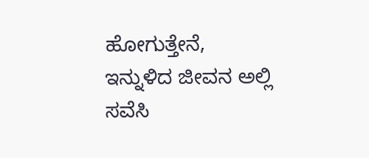ಹೋಗುತ್ತೇನೆ, ಇನ್ನುಳಿದ ಜೀವನ ಅಲ್ಲಿ ಸವೆಸಿ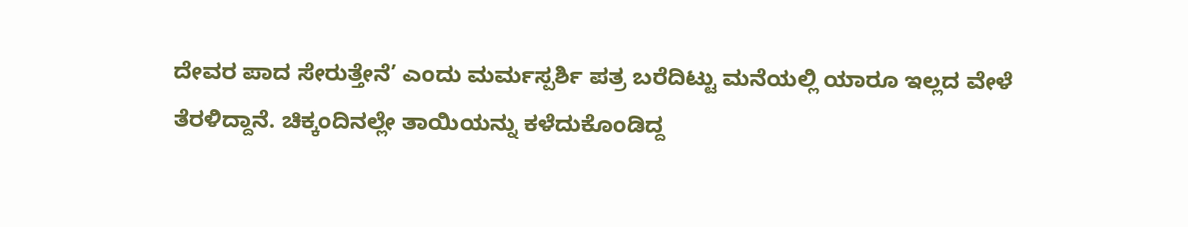ದೇವರ ಪಾದ ಸೇರುತ್ತೇನೆ’ ಎಂದು ಮರ್ಮಸ್ಪರ್ಶಿ ಪತ್ರ ಬರೆದಿಟ್ಟು ಮನೆಯಲ್ಲಿ ಯಾರೂ ಇಲ್ಲದ ವೇಳೆ ತೆರಳಿದ್ದಾನೆ. ಚಿಕ್ಕಂದಿನಲ್ಲೇ ತಾಯಿಯನ್ನು ಕಳೆದುಕೊಂಡಿದ್ದ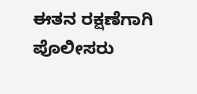ಈತನ ರಕ್ಷಣೆಗಾಗಿ ಪೊಲೀಸರು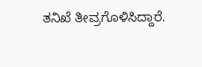ತನಿಖೆ ತೀವ್ರಗೊಳಿಸಿದ್ದಾರೆ.